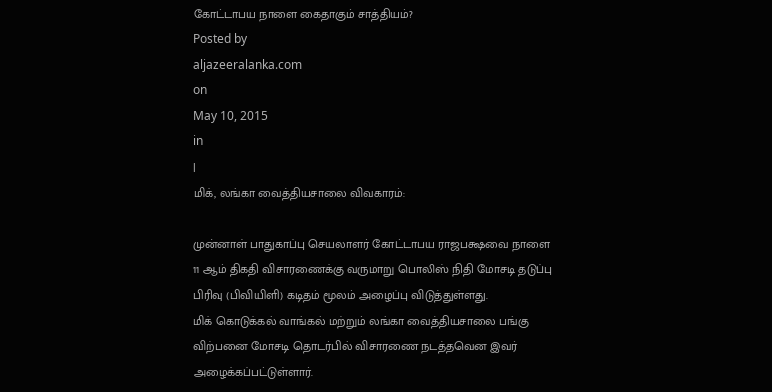கோட்டாபய நாளை கைதாகும் சாத்தியம்?
Posted by
aljazeeralanka.com
on
May 10, 2015
in
|
மிக், லங்கா வைத்தியசாலை விவகாரம்:

முன்னாள் பாதுகாப்பு செயலாளர் கோட்டாபய ராஜபக்ஷவை நாளை 11 ஆம் திகதி விசாரணைக்கு வருமாறு பொலிஸ் நிதி மோசடி தடுப்பு பிரிவு (பிவியிளி) கடிதம் மூலம் அழைப்பு விடுத்துள்ளது.
மிக் கொடுக்கல் வாங்கல் மற்றும் லங்கா வைத்தியசாலை பங்கு விற்பனை மோசடி தொடர்பில் விசாரணை நடத்தவென இவர் அழைக்கப்பட்டுள்ளார்.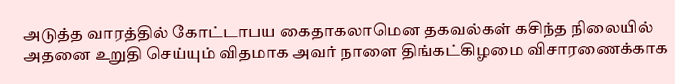அடுத்த வாரத்தில் கோட்டாபய கைதாகலாமென தகவல்கள் கசிந்த நிலையில் அதனை உறுதி செய்யும் விதமாக அவர் நாளை திங்கட்கிழமை விசாரணைக்காக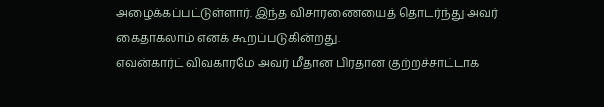அழைக்கப்பட்டுள்ளார். இந்த விசாரணையைத் தொடர்ந்து அவர் கைதாகலாம் எனக் கூறப்படுகின்றது.
எவன்கார்ட் விவகாரமே அவர் மீதான பிரதான குற்றச்சாட்டாக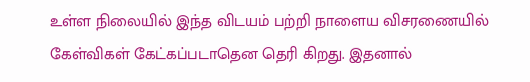உள்ள நிலையில் இந்த விடயம் பற்றி நாளைய விசரணையில் கேள்விகள் கேட்கப்படாதென தெரி கிறது. இதனால்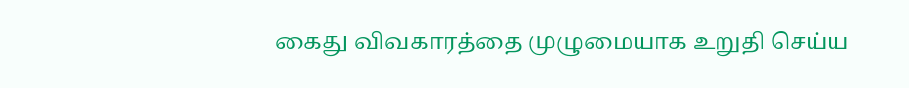கைது விவகாரத்தை முழுமையாக உறுதி செய்ய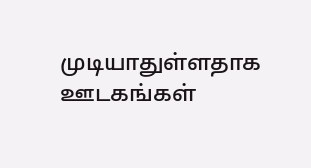முடியாதுள்ளதாக ஊடகங்கள்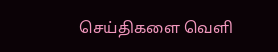செய்திகளை வெளி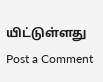யிட்டுள்ளது
Post a Comment